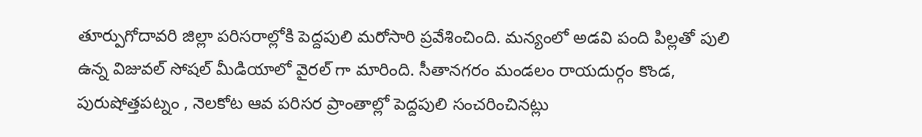తూర్పుగోదావరి జిల్లా పరిసరాల్లోకి పెద్దపులి మరోసారి ప్రవేశించింది. మన్యంలో అడవి పంది పిల్లతో పులి ఉన్న విజువల్ సోషల్ మీడియాలో వైరల్ గా మారింది. సీతానగరం మండలం రాయదుర్గం కొండ, పురుషోత్తపట్నం , నెలకోట ఆవ పరిసర ప్రాంతాల్లో పెద్దపులి సంచరించినట్లు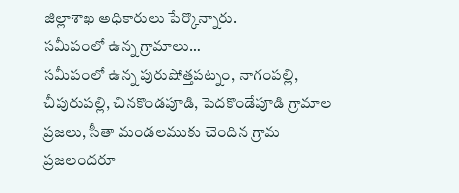జిల్లాశాఖ అధికారులు పేర్కొన్నారు.
సమీపంలో ఉన్న గ్రామాలు…
సమీపంలో ఉన్న పురుషోత్తపట్నం, నాగంపల్లి, చీపురుపల్లి, చినకొండపూడి, పెదకొండేపూడి గ్రామాల ప్రజలు, సీతా మండలముకు చెందిన గ్రామ ప్రజలందరూ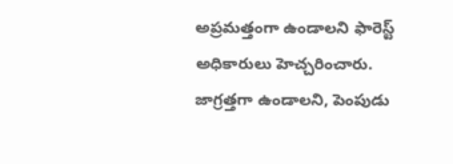అప్రమత్తంగా ఉండాలని ఫారెస్ట్ అధికారులు హెచ్చరించారు. జాగ్రత్తగా ఉండాలని, పెంపుడు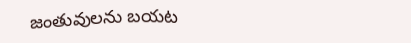జంతువులను బయట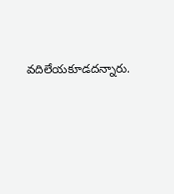వదిలేయకూడదన్నారు.